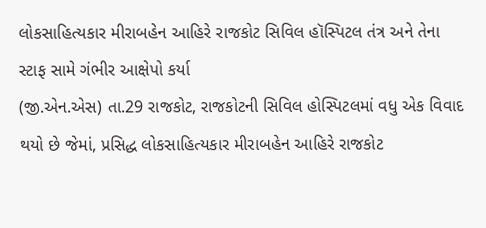લોકસાહિત્યકાર મીરાબહેન આહિરે રાજકોટ સિવિલ હૉસ્પિટલ તંત્ર અને તેના સ્ટાફ સામે ગંભીર આક્ષેપો કર્યા
(જી.એન.એસ) તા.29 રાજકોટ, રાજકોટની સિવિલ હોસ્પિટલમાં વધુ એક વિવાદ થયો છે જેમાં, પ્રસિદ્ધ લોકસાહિત્યકાર મીરાબહેન આહિરે રાજકોટ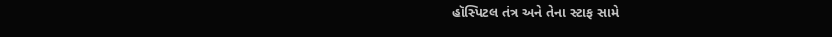હૉસ્પિટલ તંત્ર અને તેના સ્ટાફ સામે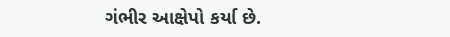ગંભીર આક્ષેપો કર્યા છે.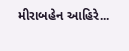મીરાબહેન આહિરે...